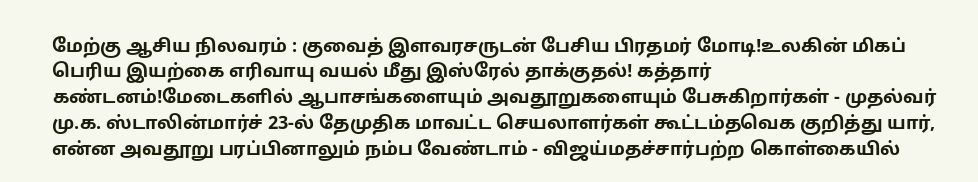மேற்கு ஆசிய நிலவரம் : குவைத் இளவரசருடன் பேசிய பிரதமர் மோடி!உலகின் மிகப் பெரிய இயற்கை எரிவாயு வயல் மீது இஸ்ரேல் தாக்குதல்! கத்தார் கண்டனம்!மேடைகளில் ஆபாசங்களையும் அவதூறுகளையும் பேசுகிறார்கள் - முதல்வர் மு.க. ஸ்டாலின்மார்ச் 23-ல் தேமுதிக மாவட்ட செயலாளர்கள் கூட்டம்தவெக குறித்து யார், என்ன அவதூறு பரப்பினாலும் நம்ப வேண்டாம் - விஜய்மதச்சார்பற்ற கொள்கையில்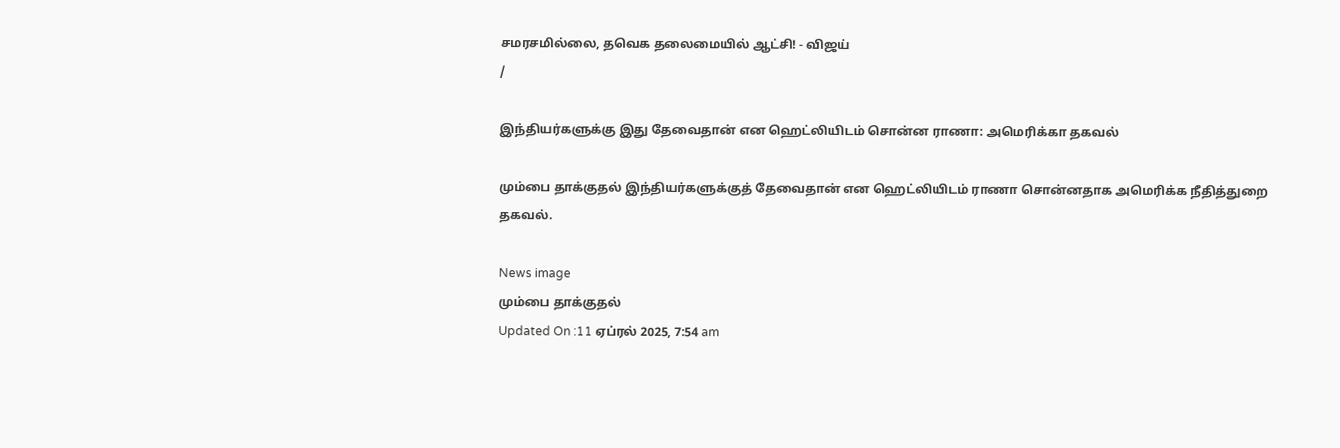சமரசமில்லை, தவெக தலைமையில் ஆட்சி! - விஜய்
/

இந்தியர்களுக்கு இது தேவைதான் என ஹெட்லியிடம் சொன்ன ராணா: அமெரிக்கா தகவல்

மும்பை தாக்குதல் இந்தியர்களுக்குத் தேவைதான் என ஹெட்லியிடம் ராணா சொன்னதாக அமெரிக்க நீதித்துறை தகவல்.

News image
மும்பை தாக்குதல்
Updated On :11 ஏப்ரல் 2025, 7:54 am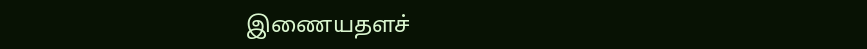இணையதளச்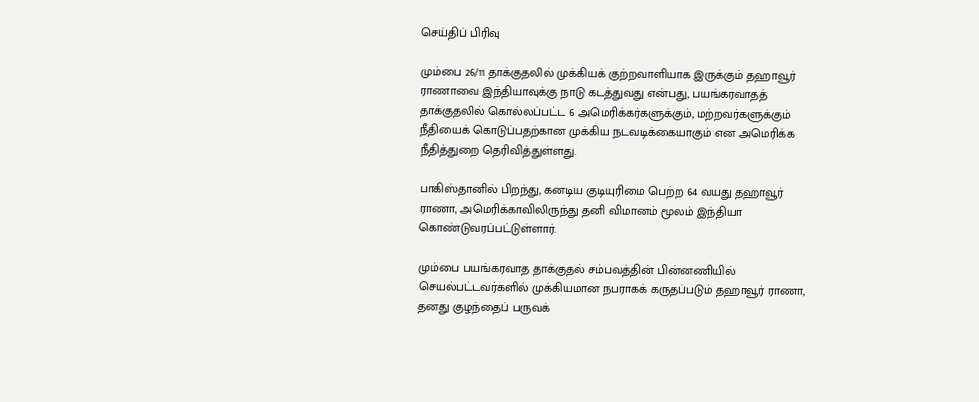செய்திப் பிரிவு

மும்பை 26/11 தாக்குதலில் முக்கியக் குற்றவாளியாக இருக்கும் தஹாவூர் ராணாவை இந்தியாவுக்கு நாடு கடத்துவது என்பது, பயங்கரவாதத் தாக்குதலில் கொல்லப்பட்ட 6 அமெரிக்கர்களுக்கும், மற்றவர்களுக்கும் நீதியைக் கொடுப்பதற்கான முக்கிய நடவடிக்கையாகும் என அமெரிக்க நீதித்துறை தெரிவித்துள்ளது.

பாகிஸ்தானில் பிறந்து, கனடிய குடியுரிமை பெற்ற 64 வயது தஹாவூர் ராணா, அமெரிக்காவிலிருந்து தனி விமானம் மூலம் இந்தியா கொண்டுவரப்பட்டுள்ளார்.

மும்பை பயங்கரவாத தாக்குதல் சம்பவத்தின் பின்னணியில் செயல்பட்டவர்களில் முக்கியமான நபராகக் கருதப்படும் தஹாவூர் ராணா, தனது குழந்தைப் பருவக்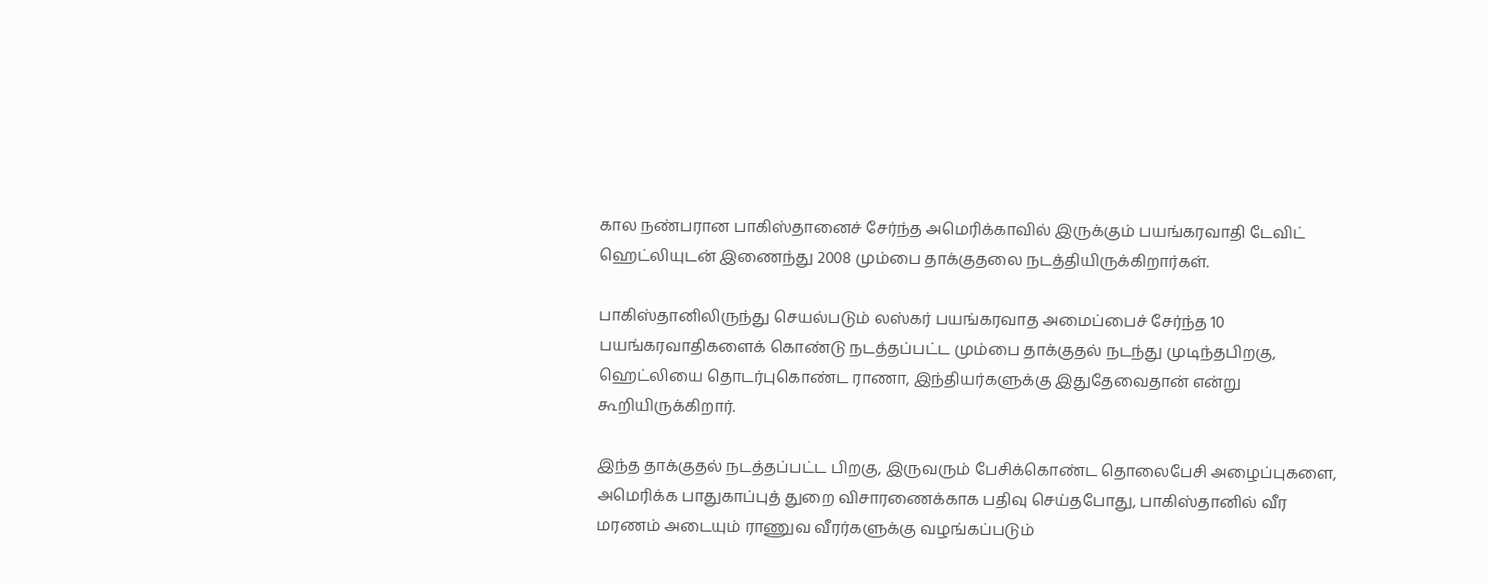கால நண்பரான பாகிஸ்தானைச் சேர்ந்த அமெரிக்காவில் இருக்கும் பயங்கரவாதி டேவிட் ஹெட்லியுடன் இணைந்து 2008 மும்பை தாக்குதலை நடத்தியிருக்கிறார்கள்.

பாகிஸ்தானிலிருந்து செயல்படும் லஸ்கர் பயங்கரவாத அமைப்பைச் சேர்ந்த 10 பயங்கரவாதிகளைக் கொண்டு நடத்தப்பட்ட மும்பை தாக்குதல் நடந்து முடிந்தபிறகு, ஹெட்லியை தொடர்புகொண்ட ராணா, இந்தியர்களுக்கு இதுதேவைதான் என்று கூறியிருக்கிறார்.

இந்த தாக்குதல் நடத்தப்பட்ட பிறகு, இருவரும் பேசிக்கொண்ட தொலைபேசி அழைப்புகளை, அமெரிக்க பாதுகாப்புத் துறை விசாரணைக்காக பதிவு செய்தபோது, பாகிஸ்தானில் வீர மரணம் அடையும் ராணுவ வீரர்களுக்கு வழங்கப்படும்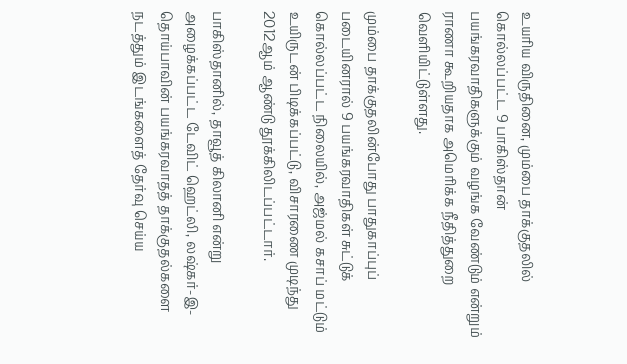உயரிய விருதினை, மும்பை தாக்குதலில் கொல்லப்பட்ட 9 பாகிஸ்தான் பயங்கரவாதிகளுக்கும் வழங்க வேண்டும் என்றும் ராணா கூறியதாக அமெரிக்க நீதித்துறை வெளியிட்டுள்ளது.

மும்பை தாக்குதலின்போது பாதுகாப்புப் படையினரால் 9 பயங்கரவாதிகள் சுட்டுக் கொல்லப்பட்ட நிலையில், அஜ்மல் கசாப் மட்டும் உயிருடன் பிடிக்கப்பட்டு, விசாரணை முடிந்து 2012ஆம் ஆண்டு தூக்கிலிடப்பட்டார்.

பாகிஸ்தானில், தாவூத் கிலானி என்று அழைக்கப்பட்ட டேவிட் ஹெட்லி, லஷ்கர்-இ-தொய்பாவின் பயங்கரவாதத் தாக்குதல்களை நடத்தும் இடங்களைத் தேர்வு செய்ய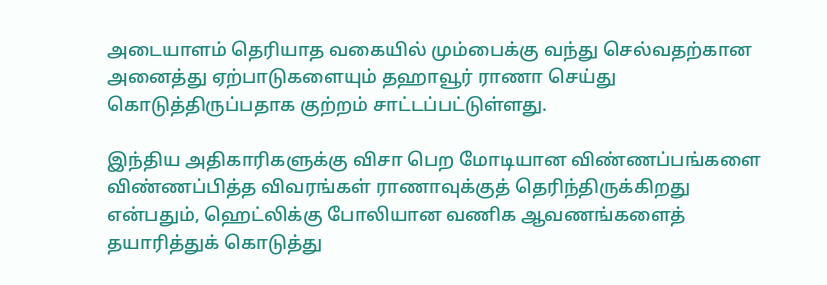அடையாளம் தெரியாத வகையில் மும்பைக்கு வந்து செல்வதற்கான அனைத்து ஏற்பாடுகளையும் தஹாவூர் ராணா செய்து கொடுத்திருப்பதாக குற்றம் சாட்டப்பட்டுள்ளது.

இந்திய அதிகாரிகளுக்கு விசா பெற மோடியான விண்ணப்பங்களை விண்ணப்பித்த விவரங்கள் ராணாவுக்குத் தெரிந்திருக்கிறது என்பதும், ஹெட்லிக்கு போலியான வணிக ஆவணங்களைத் தயாரித்துக் கொடுத்து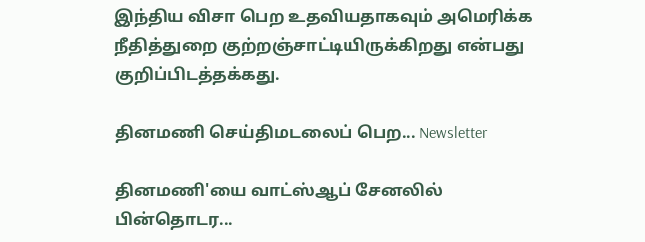இந்திய விசா பெற உதவியதாகவும் அமெரிக்க நீதித்துறை குற்றஞ்சாட்டியிருக்கிறது என்பது குறிப்பிடத்தக்கது.

தினமணி செய்திமடலைப் பெற... Newsletter

தினமணி'யை வாட்ஸ்ஆப் சேனலில் பின்தொடர...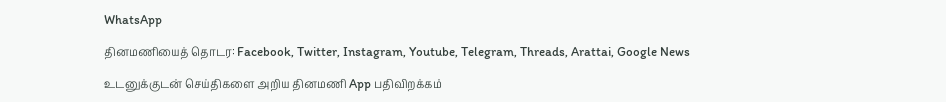WhatsApp

தினமணியைத் தொடர: Facebook, Twitter, Instagram, Youtube, Telegram, Threads, Arattai, Google News

உடனுக்குடன் செய்திகளை அறிய தினமணி App பதிவிறக்கம்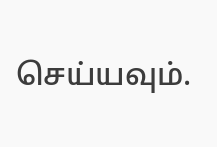செய்யவும்.